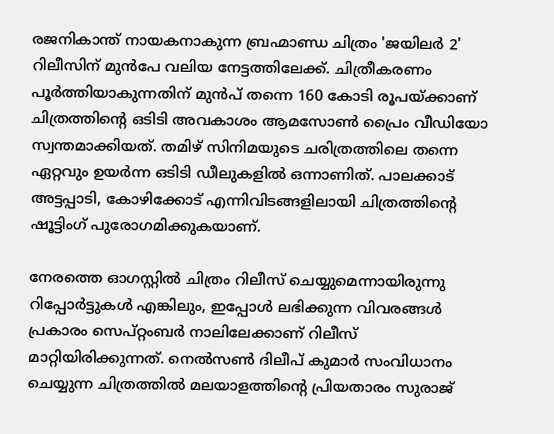രജനികാന്ത് നായകനാകുന്ന ബ്രഹ്മാണ്ഡ ചിത്രം 'ജയിലർ 2' റിലീസിന് മുൻപേ വലിയ നേട്ടത്തിലേക്ക്. ചിത്രീകരണം പൂർത്തിയാകുന്നതിന് മുൻപ് തന്നെ 160 കോടി രൂപയ്ക്കാണ് ചിത്രത്തിന്റെ ഒടിടി അവകാശം ആമസോൺ പ്രൈം വീഡിയോ സ്വന്തമാക്കിയത്. തമിഴ് സിനിമയുടെ ചരിത്രത്തിലെ തന്നെ ഏറ്റവും ഉയർന്ന ഒടിടി ഡീലുകളിൽ ഒന്നാണിത്. പാലക്കാട് അട്ടപ്പാടി, കോഴിക്കോട് എന്നിവിടങ്ങളിലായി ചിത്രത്തിന്റെ ഷൂട്ടിംഗ് പുരോഗമിക്കുകയാണ്.

നേരത്തെ ഓഗസ്റ്റിൽ ചിത്രം റിലീസ് ചെയ്യുമെന്നായിരുന്നു റിപ്പോർട്ടുകൾ എങ്കിലും, ഇപ്പോൾ ലഭിക്കുന്ന വിവരങ്ങൾ പ്രകാരം സെപ്റ്റംബർ നാലിലേക്കാണ് റിലീസ് മാറ്റിയിരിക്കുന്നത്. നെൽസൺ ദിലീപ് കുമാർ സംവിധാനം ചെയ്യുന്ന ചിത്രത്തിൽ മലയാളത്തിന്റെ പ്രിയതാരം സുരാജ്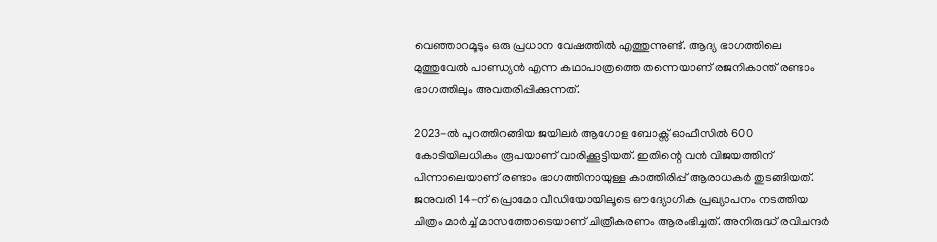വെഞ്ഞാറമൂടും ഒരു പ്രധാന വേഷത്തിൽ എത്തുന്നുണ്ട്. ആദ്യ ഭാഗത്തിലെ മുത്തുവേൽ പാണ്ഡ്യൻ എന്ന കഥാപാത്രത്തെ തന്നെയാണ് രജനികാന്ത് രണ്ടാം ഭാഗത്തിലും അവതരിപ്പിക്കുന്നത്.

2023-ൽ പുറത്തിറങ്ങിയ ജയിലർ ആഗോള ബോക്സ് ഓഫീസിൽ 600 കോടിയിലധികം രൂപയാണ് വാരിക്കൂട്ടിയത്. ഇതിന്റെ വൻ വിജയത്തിന് പിന്നാലെയാണ് രണ്ടാം ഭാഗത്തിനായുള്ള കാത്തിരിപ്പ് ആരാധകർ തുടങ്ങിയത്. ജനുവരി 14-ന് പ്രൊമോ വീഡിയോയിലൂടെ ഔദ്യോഗിക പ്രഖ്യാപനം നടത്തിയ ചിത്രം മാർച്ച് മാസത്തോടെയാണ് ചിത്രീകരണം ആരംഭിച്ചത്. അനിരുദ്ധ് രവിചന്ദർ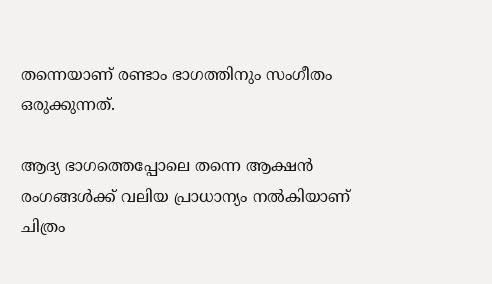തന്നെയാണ് രണ്ടാം ഭാഗത്തിനും സംഗീതം ഒരുക്കുന്നത്.

ആദ്യ ഭാഗത്തെപ്പോലെ തന്നെ ആക്ഷൻ രംഗങ്ങൾക്ക് വലിയ പ്രാധാന്യം നൽകിയാണ് ചിത്രം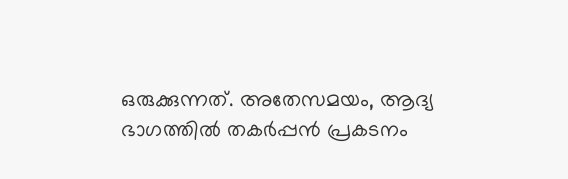ഒരുക്കുന്നത്. അതേസമയം, ആദ്യ ഭാഗത്തിൽ തകർപ്പൻ പ്രകടനം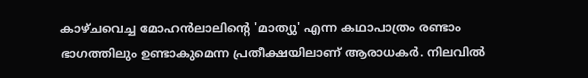കാഴ്ചവെച്ച മോഹൻലാലിന്റെ 'മാത്യു' എന്ന കഥാപാത്രം രണ്ടാം ഭാഗത്തിലും ഉണ്ടാകുമെന്ന പ്രതീക്ഷയിലാണ് ആരാധകർ. നിലവിൽ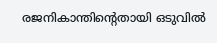രജനികാന്തിന്റെതായി ഒടുവിൽ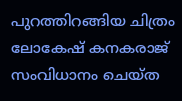പുറത്തിറങ്ങിയ ചിത്രം ലോകേഷ് കനകരാജ് സംവിധാനം ചെയ്ത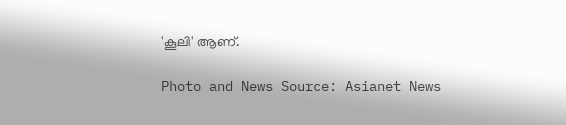'കൂലി' ആണ്.

Photo and News Source: Asianet News